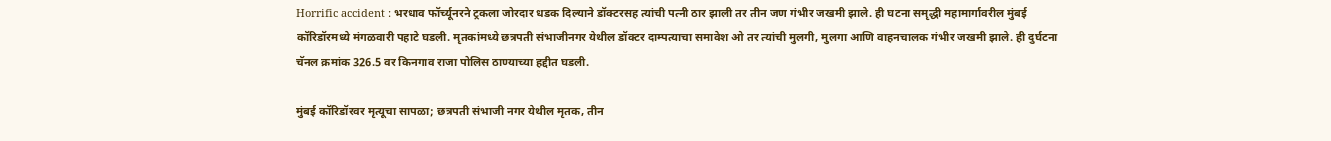Horrific accident : भरधाव फॉर्च्यूनरने ट्रकला जोरदार धडक दिल्याने डॉक्टरसह त्यांची पत्नी ठार झाली तर तीन जण गंभीर जखमी झाले. ही घटना समृद्धी महामार्गावरील मुंबई कॉरिडॉरमध्ये मंगळवारी पहाटे घडली. मृतकांमध्ये छत्रपती संभाजीनगर येथील डॉक्टर दाम्पत्याचा समावेश ओ तर त्यांची मुलगी, मुलगा आणि वाहनचालक गंभीर जखमी झाले. ही दुर्घटना चॅनल क्रमांक 326.5 वर किनगाव राजा पोलिस ठाण्याच्या हद्दीत घडली.

मुंबई कॉरिडॉरवर मृत्यूचा सापळा; छत्रपती संभाजी नगर येथील मृतक, तीन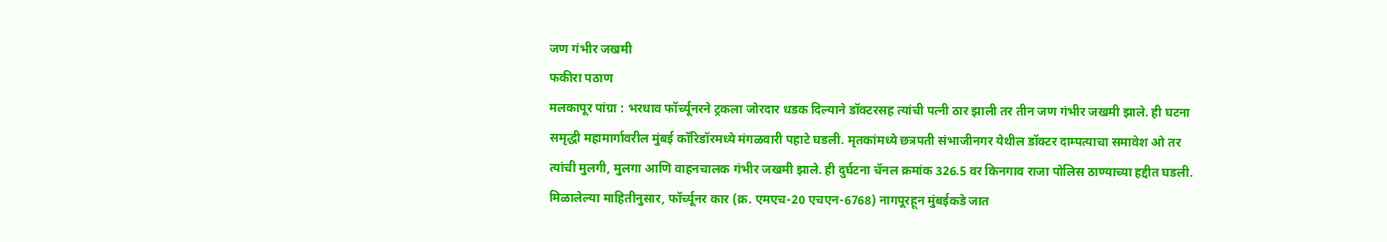जण गंभीर जखमी
फकीरा पठाण
मलकापूर पांग्रा : भरधाव फॉर्च्यूनरने ट्रकला जोरदार धडक दिल्याने डॉक्टरसह त्यांची पत्नी ठार झाली तर तीन जण गंभीर जखमी झाले. ही घटना समृद्धी महामार्गावरील मुंबई कॉरिडॉरमध्ये मंगळवारी पहाटे घडली. मृतकांमध्ये छत्रपती संभाजीनगर येथील डॉक्टर दाम्पत्याचा समावेश ओ तर त्यांची मुलगी, मुलगा आणि वाहनचालक गंभीर जखमी झाले. ही दुर्घटना चॅनल क्रमांक 326.5 वर किनगाव राजा पोलिस ठाण्याच्या हद्दीत घडली.
मिळालेल्या माहितीनुसार, फॉर्च्यूनर कार (क्र. एमएच-20 एचएन-6768) नागपूरहून मुंबईकडे जात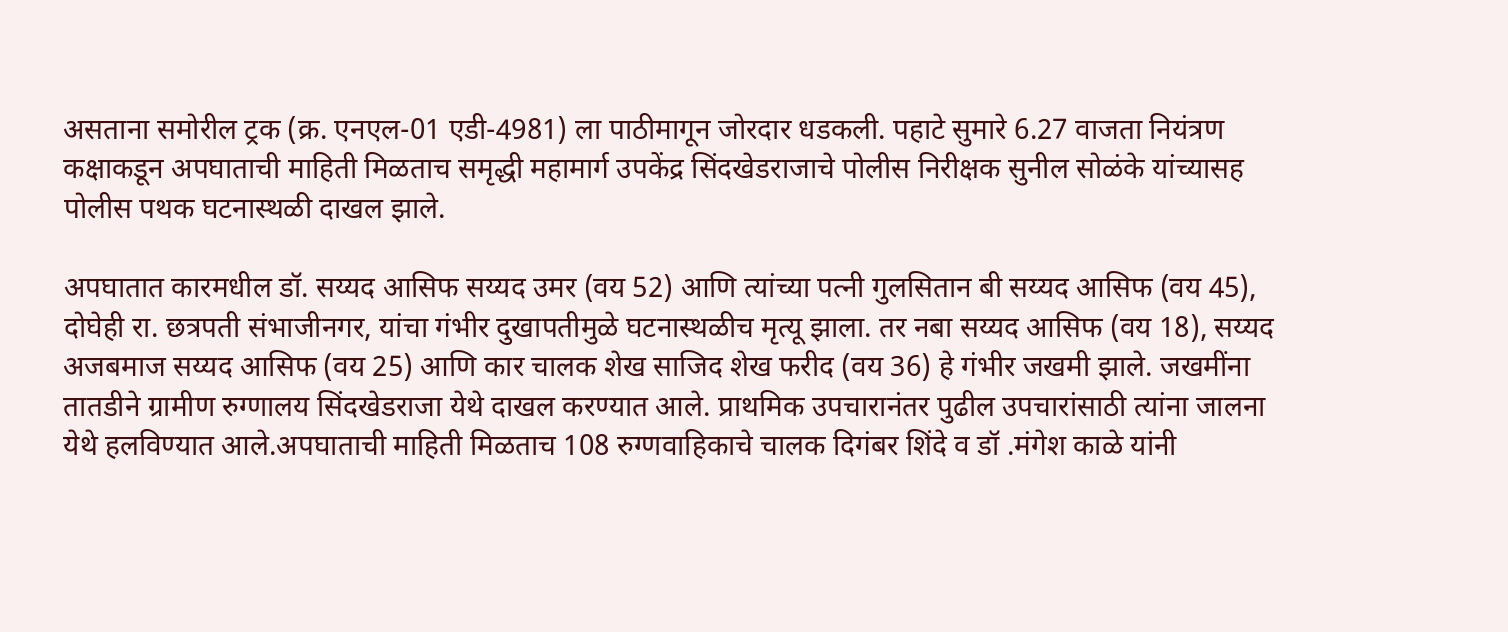असताना समोरील ट्रक (क्र. एनएल-01 एडी-4981) ला पाठीमागून जोरदार धडकली. पहाटे सुमारे 6.27 वाजता नियंत्रण कक्षाकडून अपघाताची माहिती मिळताच समृद्धी महामार्ग उपकेंद्र सिंदखेडराजाचे पोलीस निरीक्षक सुनील सोळंके यांच्यासह पोलीस पथक घटनास्थळी दाखल झाले.

अपघातात कारमधील डॉ. सय्यद आसिफ सय्यद उमर (वय 52) आणि त्यांच्या पत्नी गुलसितान बी सय्यद आसिफ (वय 45), दोघेही रा. छत्रपती संभाजीनगर, यांचा गंभीर दुखापतीमुळे घटनास्थळीच मृत्यू झाला. तर नबा सय्यद आसिफ (वय 18), सय्यद अजबमाज सय्यद आसिफ (वय 25) आणि कार चालक शेख साजिद शेख फरीद (वय 36) हे गंभीर जखमी झाले. जखमींना तातडीने ग्रामीण रुग्णालय सिंदखेडराजा येथे दाखल करण्यात आले. प्राथमिक उपचारानंतर पुढील उपचारांसाठी त्यांना जालना येथे हलविण्यात आले.अपघाताची माहिती मिळताच 108 रुग्णवाहिकाचे चालक दिगंबर शिंदे व डॉ .मंगेश काळे यांनी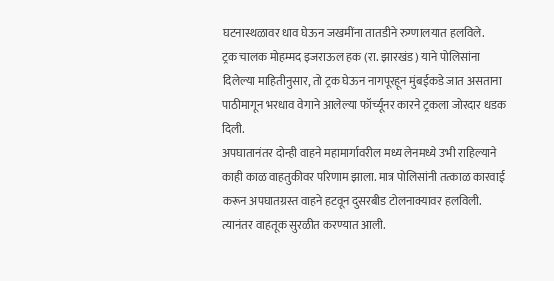घटनास्थळावर धाव घेऊन जखमींना तातडीने रुग्णालयात हलविले.
ट्रक चालक मोहम्मद इजराऊल हक (रा. झारखंड) याने पोलिसांना दिलेल्या माहितीनुसार, तो ट्रक घेऊन नागपूरहून मुंबईकडे जात असताना पाठीमागून भरधाव वेगाने आलेल्या फॉर्च्यूनर कारने ट्रकला जोरदार धडक दिली.
अपघातानंतर दोन्ही वाहने महामार्गावरील मध्य लेनमध्ये उभी राहिल्याने काही काळ वाहतुकीवर परिणाम झाला. मात्र पोलिसांनी तत्काळ कारवाई करून अपघातग्रस्त वाहने हटवून दुसरबीड टोलनाक्यावर हलविली. त्यानंतर वाहतूक सुरळीत करण्यात आली.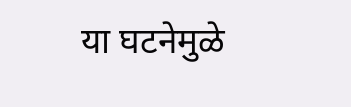या घटनेमुळे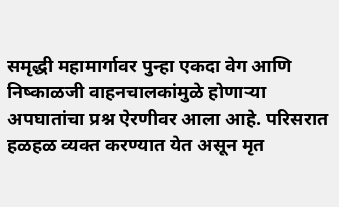समृद्धी महामार्गावर पुन्हा एकदा वेग आणि निष्काळजी वाहनचालकांमुळे होणाऱ्या अपघातांचा प्रश्न ऐरणीवर आला आहे. परिसरात हळहळ व्यक्त करण्यात येत असून मृत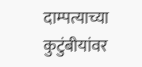दाम्पत्याच्या कुटुंबीयांवर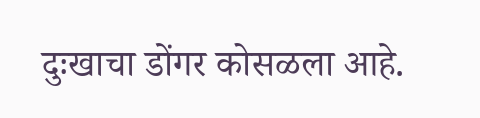दुःखाचा डोंगर कोसळला आहे.